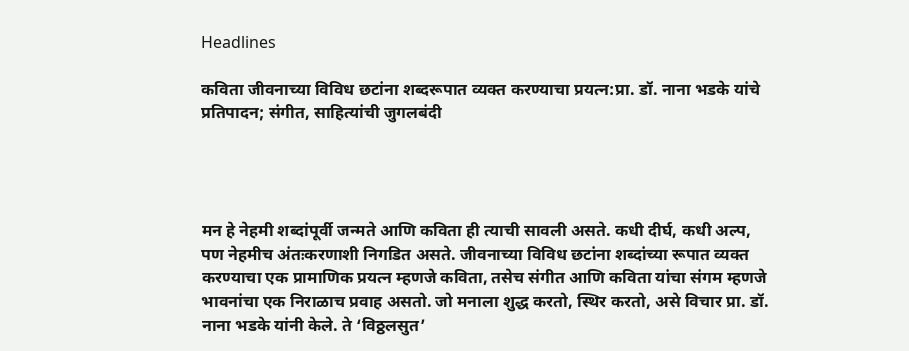Headlines

कविता जीवनाच्या विविध छटांना शब्दरूपात व्यक्त करण्याचा प्रयत्न:प्रा. डॉ. नाना भडके यांचे प्रतिपादन; संगीत, साहित्यांची जुगलबंदी




मन हे नेहमी शब्दांपूर्वी जन्मते आणि कविता ही त्याची सावली असते. कधी दीर्घ, कधी अल्प, पण नेहमीच अंतःकरणाशी निगडित असते. जीवनाच्या विविध छटांना शब्दांच्या रूपात व्यक्त करण्याचा एक प्रामाणिक प्रयत्न म्हणजे कविता, तसेच संगीत आणि कविता यांचा संगम म्हणजे भावनांचा एक निराळाच प्रवाह असतो. जो मनाला शुद्ध करतो, स्थिर करतो, असे विचार प्रा. डॉ. नाना भडके यांनी केले. ते ‘विठ्ठलसुत’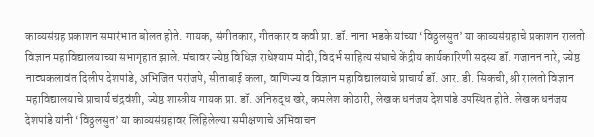काव्यसंग्रह प्रकाशन समारंभात बोलत होते. गायक, संगीतकार, गीतकार व कवी प्रा. डॉ. नाना भडके यांच्या ‘विठ्ठलसुत’ या काव्यसंग्रहाचे प्रकाशन रालतो विज्ञान महाविद्यालयाच्या सभागृहात झाले. मंचावर ज्येष्ठ विधिज्ञ राधेश्याम मोदी, विदर्भ साहित्य संघाचे केंद्रीय कार्यकारिणी सदस्य डॉ. गजानन नारे, ज्येष्ठ नाट्यकलावंत दिलीप देशपांडे, अभिजित परांजपे, सीताबाई कला, वाणिज्य व विज्ञान महाविद्यालयाचे प्राचार्य डॉ. आर. डी. सिकची, श्री रालतो विज्ञान महाविद्यालयाचे प्राचार्य चंद्रवंशी, ज्येष्ठ शास्त्रीय गायक प्रा. डॉ. अनिरुद्ध खरे, कमलेश कोठारी, लेखक धनंजय देशपांडे उपस्थित होते. लेखक धनंजय देशपांडे यांनी ‘विठ्ठलसुत’ या काव्यसंग्रहावर लिहिलेल्या समीक्षणाचे अभिवाचन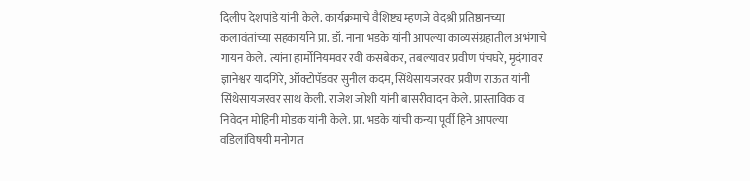दिलीप देशपांडे यांनी केले. कार्यक्रमाचे वैशिष्ट्य म्हणजे वेदश्री प्रतिष्ठानच्या कलावंतांच्या सहकार्याने प्रा. डॉ. नाना भडके यांनी आपल्या काव्यसंग्रहातील अभंगाचे गायन केले. त्यांना हार्मोनियमवर रवी कसबेकर, तबल्यावर प्रवीण पंचघरे, मृदंगावर ज्ञानेश्वर यादगिरे, ऑक्टोपॅडवर सुनील कदम, सिंथेसायजरवर प्रवीण राऊत यांनी सिंथेसायजरवर साथ केली. राजेश जोशी यांनी बासरीवादन केले. प्रास्ताविक व निवेदन मोहिनी मोडक यांनी केले. प्रा. भडके यांची कन्या पूर्वी हिने आपल्या वडिलांविषयी मनोगत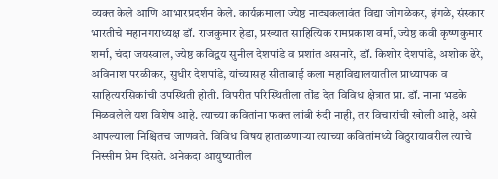व्यक्त केले आणि आभारप्रदर्शन केले. कार्यक्रमाला ज्येष्ठ नाट्यकलावंत विद्या जोगळेकर, इंगळे, संस्कार भारतीचे महानगराध्यक्ष डॉ. राजकुमार हेडा, प्रख्यात साहित्यिक रामप्रकाश वर्मा, ज्येष्ठ कवी कृष्णकुमार शर्मा, चंदा जयस्वाल, ज्येष्ठ कविद्वय सुनील देशपांडे व प्रशांत असनारे, डॉ. किशोर देशपांडे, अशोक ढेरे, अविनाश परळीकर, सुधीर देशपांडे, यांच्यासह सीताबाई कला महाविद्यालयातील प्राध्यापक व साहित्यरसिकांची उपस्थिती होती. विपरीत परिस्थितीला तोंड देत विविध क्षेत्रात प्रा. डॉ. नाना भडके मिळवलेले यश विशेष आहे. त्याच्या कवितांना फक्त लांबी रुंदी नाही, तर विचारांची खोली आहे, असे आपल्याला निश्चितच जाणवते. विविध विषय हाताळणाऱ्या त्याच्या कवितांमध्ये विठुरायावरील त्याचे निस्सीम प्रेम दिसते. अनेकदा आयुष्यातील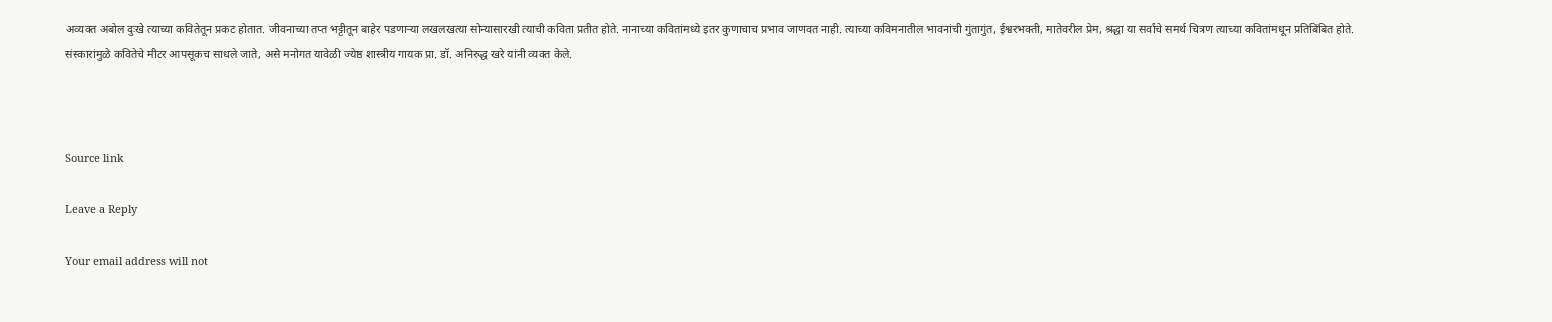अव्यक्त अबोल दुःखे त्याच्या कवितेतून प्रकट होतात. जीवनाच्या तप्त भट्टीतून बाहेर पडणाऱ्या लखलखत्या सोन्यासारखी त्याची कविता प्रतीत होते. नानाच्या कवितांमध्ये इतर कुणाचाच प्रभाव जाणवत नाही. त्याच्या कविमनातील भावनांची गुंतागुंत, ईश्वरभक्ती, मातेवरील प्रेम, श्रद्धा या सर्वांचे समर्थ चित्रण त्याच्या कवितांमधून प्रतिबिंबित होते. संस्कारांमुळे कवितेचे मीटर आपसूकच साधले जाते, असे मनोगत यावेळी ज्येष्ठ शास्त्रीय गायक प्रा. डॉ. अनिरुद्ध खरे यांनी व्यक्त केले.



Source link

Leave a Reply

Your email address will not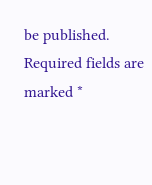be published. Required fields are marked *